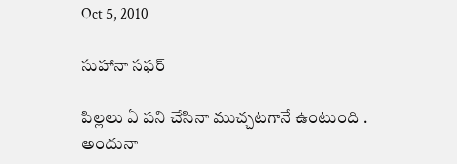Oct 5, 2010

సుహానా సఫర్

పిల్లలు ఏ పని చేసినా ముచ్చటగానే ఉంటుంది .
అందునా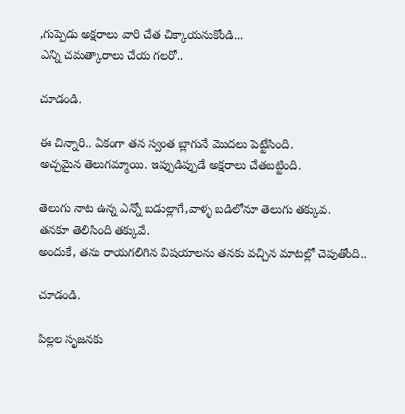,గుప్పెడు అక్షరాలు వారి చేత చిక్కాయనుకోండి...
ఎన్ని చమత్కారాలు చేయ గలరో..

చూడండి.

ఈ చిన్నారి.. ఏకంగా తన స్వంత బ్లాగునే మొదలు పెట్టేసింది.
అచ్చమైన తెలుగమ్మాయి. ఇప్పుడిప్పుడే అక్షరాలు చేతబట్టింది.

తెలుగు నాట ఉన్న ఎన్నో బడుల్లాగే,వాళ్ళ బడిలోనూ తెలుగు తక్కువ.
తనకూ తెలిసింది తక్కువే.
అందుకే, తను రాయగలిగిన విషయాలను తనకు వచ్చిన మాటల్లో చెపుతోంది..

చూడండి.

పిల్లల సృజనకు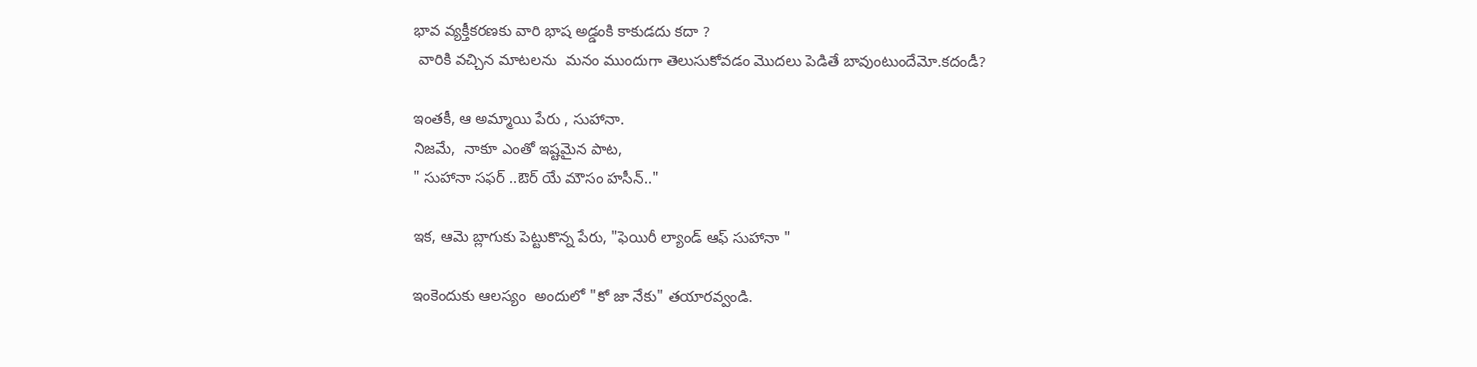భావ వ్యక్తీకరణకు వారి భాష అడ్డంకి కాకుడదు కదా ?
 వారికి వచ్చిన మాటలను  మనం ముందుగా తెలుసుకోవడం మొదలు పెడితే బావుంటుందేమో.కదండీ?

ఇంతకీ, ఆ అమ్మాయి పేరు , సుహానా.
నిజమే,  నాకూ ఎంతో ఇష్టమైన పాట,
" సుహానా సఫర్ ..ఔర్ యే మౌసం హసీన్.."

ఇక, ఆమె బ్లాగుకు పెట్టుకొన్న పేరు, "ఫెయిరీ ల్యాండ్ ఆఫ్ సుహానా "

ఇంకెందుకు ఆలస్యం  అందులో "కో జా నేకు" తయారవ్వండి.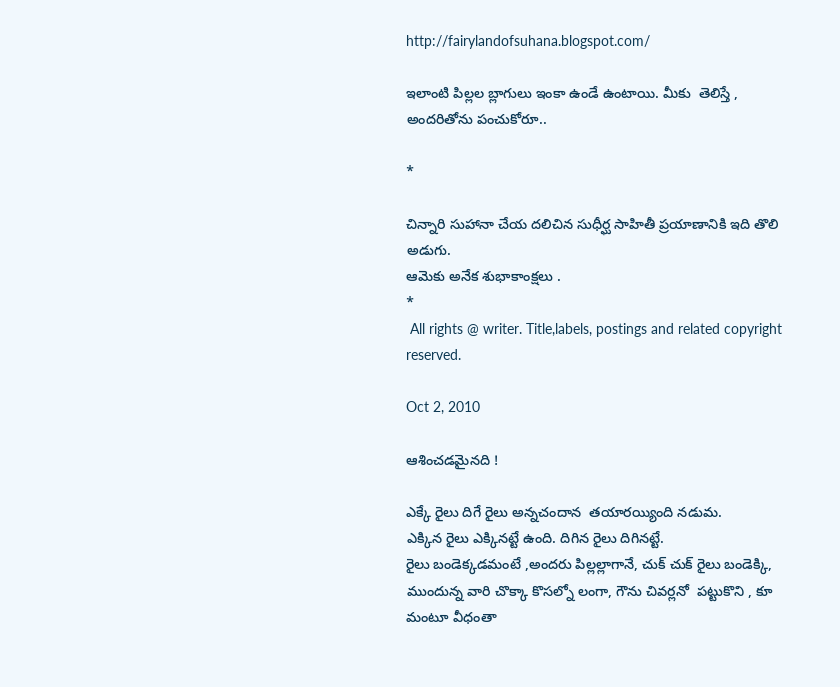http://fairylandofsuhana.blogspot.com/

ఇలాంటి పిల్లల బ్లాగులు ఇంకా ఉండే ఉంటాయి. మీకు  తెలిస్తే ,
అందరితోను పంచుకోరూ..

*

చిన్నారి సుహానా చేయ దలిచిన సుధీర్ఘ సాహితీ ప్రయాణానికి ఇది తొలి అడుగు.
ఆమెకు అనేక శుభాకాంక్షలు .
*
 All rights @ writer. Title,labels, postings and related copyright reserved.

Oct 2, 2010

ఆశించడమైనది !

ఎక్కే రైలు దిగే రైలు అన్నచందాన  తయారయ్యింది నడుమ.
ఎక్కిన రైలు ఎక్కినట్టే ఉంది. దిగిన రైలు దిగినట్టే.
రైలు బండెక్కడమంటే ,అందరు పిల్లల్లాగానే, చుక్ చుక్ రైలు బండెక్కి, ముందున్న వారి చొక్కా కొసల్నో లంగా, గౌను చివర్లనో  పట్టుకొని , కూ మంటూ వీధంతా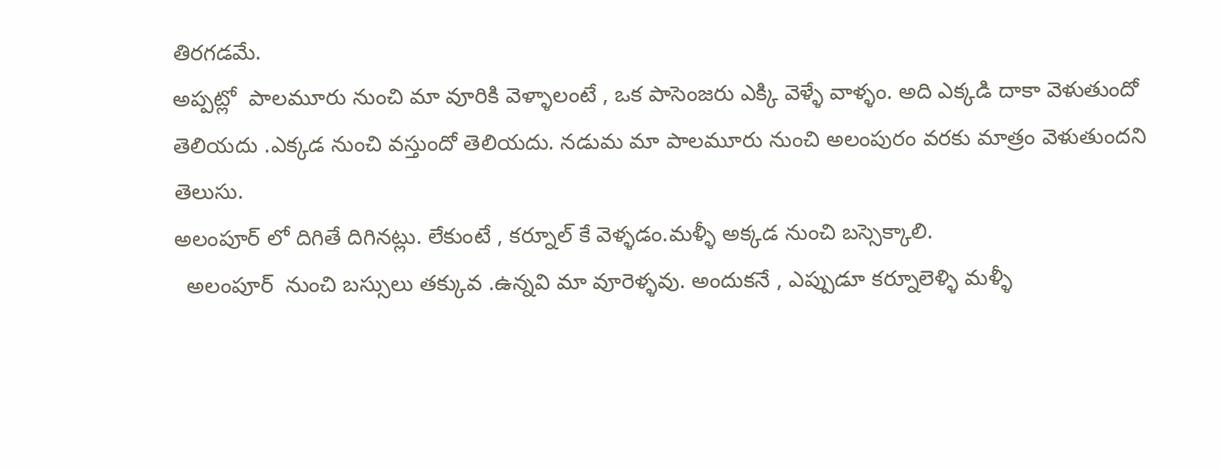తిరగడమే.
అప్పట్లో  పాలమూరు నుంచి మా వూరికి వెళ్ళాలంటే , ఒక పాసెంజరు ఎక్కి వెళ్ళే వాళ్ళం. అది ఎక్కడి దాకా వెళుతుందో తెలియదు .ఎక్కడ నుంచి వస్తుందో తెలియదు. నడుమ మా పాలమూరు నుంచి అలంపురం వరకు మాత్రం వెళుతుందని తెలుసు.
అలంపూర్ లో దిగితే దిగినట్లు. లేకుంటే , కర్నూల్ కే వెళ్ళడం.మళ్ళీ అక్కడ నుంచి బస్సెక్కాలి.
  అలంపూర్  నుంచి బస్సులు తక్కువ .ఉన్నవి మా వూరెళ్ళవు. అందుకనే , ఎప్పుడూ కర్నూలెళ్ళి మళ్ళీ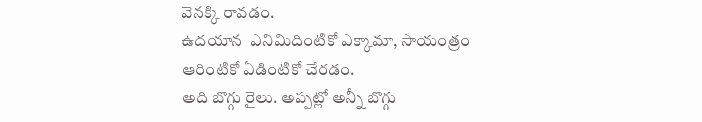వెనక్కి రావడం.
ఉదయాన  ఎనిమిదింటికో ఎక్కామా, సాయంత్రం ఆరింటికో ఏడింటికో చేరడం.
అది బొగ్గు రైలు. అప్పట్లో అన్నీ బొగ్గు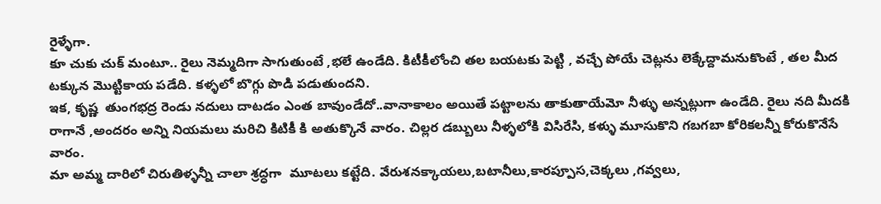రైళ్ళేగా.
కూ చుకు చుక్ మంటూ.. రైలు నెమ్మదిగా సాగుతుంటే ,భలే ఉండేది. కిటీకీలోంచి తల బయటకు పెట్టి , వచ్చే పోయే చెట్లను లెక్కేద్దామనుకొంటే , తల మీద టక్కున మొట్టికాయ పడేది. కళ్ళలో బొగ్గు పొడి పడుతుందని.
ఇక, కృష్ణ  తుంగభద్ర రెండు నదులు దాటడం ఎంత బావుండేదో..వానాకాలం అయితే పట్టాలను తాకుతాయేమో నీళ్ళు అన్నట్లుగా ఉండేది. రైలు నది మీదకి రాగానే ,అందరం అన్ని నియమలు మరిచి కిటికీ కి అతుక్కొనే వారం. చిల్లర డబ్బులు నీళ్ళలోకి విసిరేసి, కళ్ళు మూసుకొని గబగబా కోరికలన్నీ కోరుకొనేసే వారం.
మా అమ్మ దారిలో చిరుతిళ్ళన్నీ చాలా శ్రద్ధగా  మూటలు కట్టేది. వేరుశనక్కాయలు,బటానీలు,కారప్పూస,చెక్కలు ,గవ్వలు,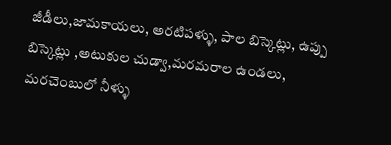జీడీలు,జామకాయలు, అరటిపళ్ళు, పాల బిస్కెట్లు, ఉప్పు  బిస్కెట్లు ,అటుకుల చుడ్వా,మరమరాల ఉండలు, మరచెంబులో నీళ్ళు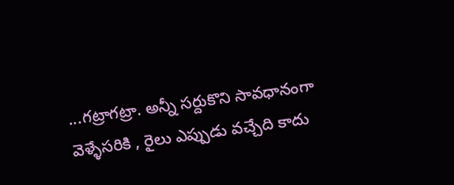...గట్రాగట్రా. అన్నీ సర్దుకొని సావధానంగా వెళ్ళేసరికి , రైలు ఎప్పుడు వచ్చేది కాదు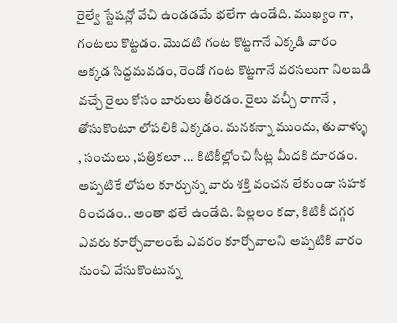రైల్వే స్టేషన్లో వేచి ఉండడమే భలేగా ఉండేది. ముఖ్యం గా, గంటలు కొట్టడం. మొదటి గంట కొట్టగానే ఎక్కడి వారం అక్కడ సిద్దమవడం, రెండో గంట కొట్టగానే వరసలుగా నిలబడి వచ్చే రైలు కోసం బారులు తీరడం. రైలు వచ్చీ రాగానే , తోసుకొంటూ లోపలికి ఎక్కడం. మనకన్నా ముందు, తువాళ్ళు , సంచులు ,పత్రికలూ ... కిటికీల్లోంచి సీట్ల మీదకి దూరడం.
అప్పటికే లోపల కూర్చున్న వారు శక్తి వంచన లేకుండా సహక రించడం.. అంతా భలే ఉండేది. పిల్లలం కదా, కిటికీ దగ్గర ఎవరు కూర్చోవాలంటే ఎవరం కూర్చోవాలని అప్పటికి వారం నుంచి వేసుకొంటున్న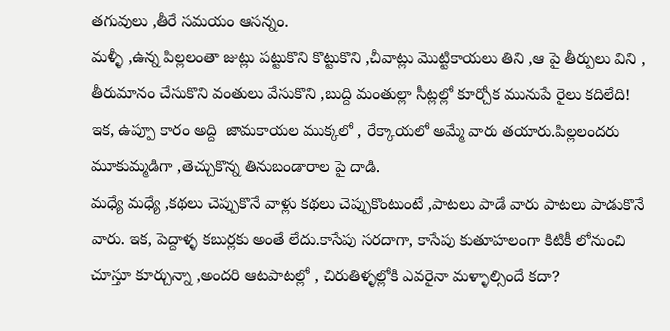తగువులు ,తీరే సమయం ఆసన్నం.
మళ్ళీ ,ఉన్న పిల్లలంతా జుట్లు పట్టుకొని కొట్టుకొని ,చీవాట్లు మొట్టికాయలు తిని ,ఆ పై తీర్పులు విని , తీరుమానం చేసుకొని వంతులు వేసుకొని ,బుద్ది మంతుల్లా సీట్లల్లో కూర్చోక మునుపే రైలు కదిలేది!
ఇక, ఉప్పూ కారం అద్ది  జామకాయల ముక్కలో , రేక్కాయలో అమ్మే వారు తయారు.పిల్లలందరు మూకుమ్మడిగా ,తెచ్చుకొన్న తినుబండారాల పై దాడి.
మధ్యే మధ్యే ,కథలు చెప్పుకొనే వాళ్లు కథలు చెప్పుకొంటుంటే ,పాటలు పాడే వారు పాటలు పాడుకొనే వారు. ఇక, పెద్దాళ్ళ కబుర్లకు అంతే లేదు.కాసేపు సరదాగా, కాసేపు కుతూహలంగా కిటికీ లోనుంచి చూస్తూ కూర్చున్నా ,అందరి ఆటపాటల్లో , చిరుతిళ్ళల్లోకి ఎవరైనా మళ్ళాల్సిందే కదా?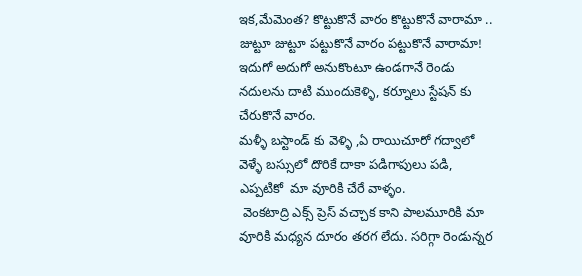ఇక,మేమెంత? కొట్టుకొనే వారం కొట్టుకొనే వారామా .. జుట్టూ జుట్టూ పట్టుకొనే వారం పట్టుకొనే వారామా!
ఇదుగో అదుగో అనుకొంటూ ఉండగానే రెండు నదులను దాటి ముందుకెళ్ళి, కర్నూలు స్టేషన్ కు చేరుకొనే వారం.
మళ్ళీ బస్టాండ్ కు వెళ్ళి ,ఏ రాయిచూరో గద్వాలో వెళ్ళే బస్సులో దొరికే దాకా పడిగాపులు పడి, ఎప్పటికో  మా వూరికి చేరే వాళ్ళం.
 వెంకటాద్రి ఎక్స్ ప్రెస్ వచ్చాక కాని పాలమూరికి మా వూరికి మధ్యన దూరం తరగ లేదు. సరిగ్గా రెండున్నర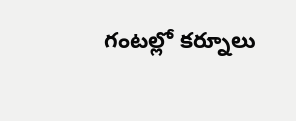గంటల్లో కర్నూలు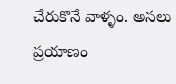చేరుకొనే వాళ్ళం. అసలు ప్రయాణం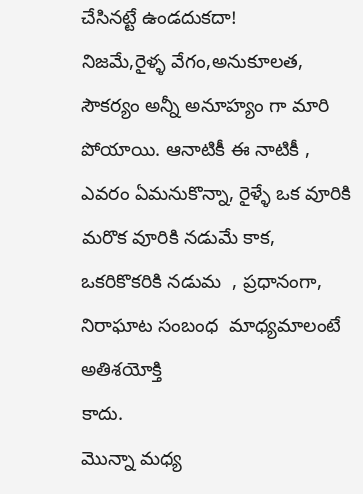చేసినట్టే ఉండదుకదా!
నిజమే,రైళ్ళ వేగం,అనుకూలత, సౌకర్యం అన్నీ అనూహ్యం గా మారి పోయాయి. ఆనాటికీ ఈ నాటికీ ,
ఎవరం ఏమనుకొన్నా, రైళ్ళే ఒక వూరికి మరొక వూరికి నడుమే కాక,
ఒకరికొకరికి నడుమ  , ప్రధానంగా,  నిరాఘాట సంబంధ  మాధ్యమాలంటే అతిశయోక్తి
కాదు.
మొన్నా మధ్య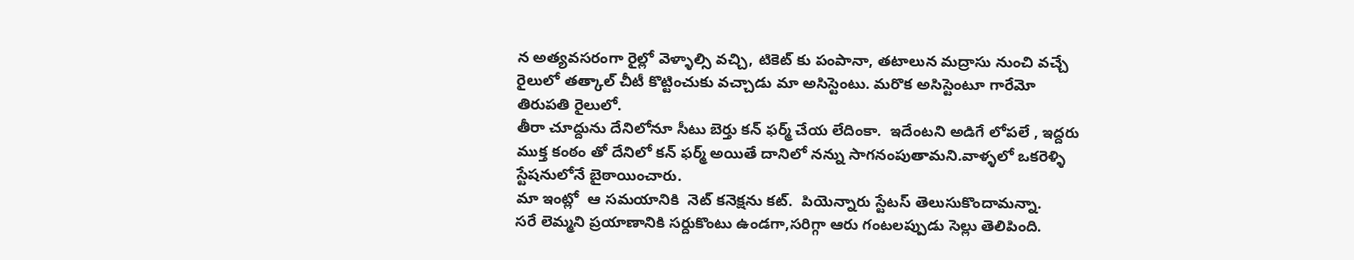న అత్యవసరంగా రైల్లో వెళ్ళాల్సి వచ్చి, టికెట్ కు పంపానా, తటాలున మద్రాసు నుంచి వచ్చే రైలులో తత్కాల్ చీటీ కొట్టించుకు వచ్చాడు మా అసిస్టెంటు. మరొక అసిస్టెంటూ గారేమో తిరుపతి రైలులో.
తీరా చూద్దును దేనిలోనూ సీటు బెర్తు కన్ ఫర్మ్ చేయ లేదింకా.  ఇదేంటని అడిగే లోపలే , ఇద్దరు ముక్త కంఠం తో దేనిలో కన్ ఫర్మ్ అయితే దానిలో నన్ను సాగనంపుతామని.వాళ్ళలో ఒకరెళ్ళి స్టేషనులోనే బైఠాయించారు.
మా ఇంట్లో  ఆ సమయానికి  నెట్ కనెక్షను కట్.  పియెన్నారు స్టేటస్ తెలుసుకొందామన్నా.
సరే లెమ్మని ప్రయాణానికి సర్దుకొంటు ఉండగా,సరిగ్గా ఆరు గంటలప్పుడు సెల్లు తెలిపింది.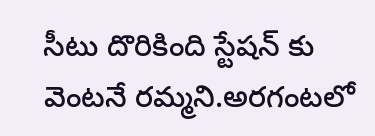సీటు దొరికింది స్టేషన్ కు వెంటనే రమ్మని.అరగంటలో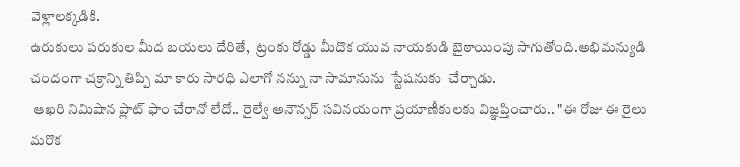వెళ్లాలక్కడికి.
ఉరుకులు పరుకుల మీద బయలు దేరితే,  ట్రంకు రోడ్డు మీదొక యువ నాయకుడి బైఠాయింపు సాగుతోంది.అభిమన్యుడి చందంగా చక్రాన్ని తిప్పి మా కారు సారధి ఎలాగో నన్ను నా సామానును  స్టేషనుకు  చేర్చాడు.
 ఆఖరి నిమిషాన ప్లాట్ ఫాం చేరానో లేదో.. రైల్వే అనౌన్సర్ సవినయంగా ప్రయాణీకులకు విజ్ఞప్తించారు.. "ఈ రోజు ఈ రైలు మరొక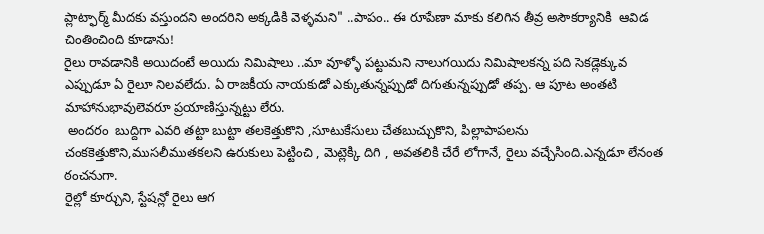ప్లాట్ఫార్మ్ మీదకు వస్తుందని అందరిని అక్కడికి వెళ్ళమని" ..పాపం.. ఈ రూపేణా మాకు కలిగిన తీవ్ర అసౌకర్యానికి  ఆవిడ చింతించింది కూడాను!
రైలు రావడానికి అయిదంటే అయిదు నిమిషాలు ..మా వూళ్ళో పట్టుమని నాలుగయిదు నిమిషాలకన్న పది సెకడ్లెక్కువ ఎప్పుడూ ఏ రైలూ నిలవలేదు. ఏ రాజకీయ నాయకుడో ఎక్కుతున్నప్పుడో దిగుతున్నప్పుడో తప్ప. ఆ పూట అంతటి మాహానుభావులెవరూ ప్రయాణిస్తున్నట్టు లేరు.
 అందరం  బుద్దిగా ఎవరి తట్టా బుట్టా తలకెత్తుకొని ,సూటుకేసులు చేతబుచ్చుకొని, పిల్లాపాపలను చంకకెత్తుకొని,ముసలీముతకలని ఉరుకులు పెట్టించి , మెట్లెక్కి దిగి , అవతలికి చేరే లోగానే, రైలు వచ్చేసింది.ఎన్నడూ లేనంత ఠంచనుగా.
రైల్లో కూర్చుని, స్టేషన్లో రైలు ఆగ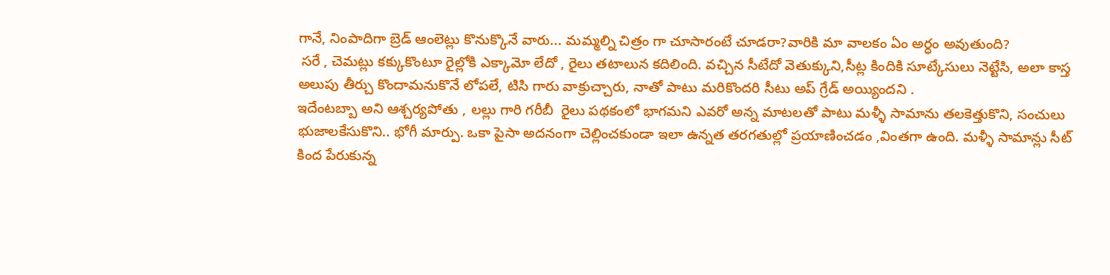గానే, నింపాదిగా బ్రెడ్ ఆంలెట్లు కొనుక్కొనే వారు... మమ్మల్ని చిత్రం గా చూసారంటే చూడరా?వారికి మా వాలకం ఏం అర్ధం అవుతుంది?
 సరే , చెమట్లు కక్కుకొంటూ రైల్లోకి ఎక్కామో లేదో , రైలు తటాలున కదిలింది. వచ్చిన సీటేదో వెతుక్కుని,సీట్ల కిందికి సూట్కేసులు నెట్టేసి, అలా కాస్త అలుపు తీర్చు కొందామనుకొనే లోపలే, టిసి గారు వాక్రుచ్చారు, నాతో పాటు మరికొందరి సీటు అప్ గ్రేడ్ అయ్యిందని .
ఇదేంటబ్బా అని ఆశ్చర్యపోతు , లల్లు గారి గరీబీ  రైలు పథకంలో భాగమని ఎవరో అన్న మాటలతో పాటు మళ్ళీ సామాను తలకెత్తుకొని, సంచులు భుజాలకేసుకొని.. భోగీ మార్పు. ఒకా పైసా అదనంగా చెల్లించకుండా ఇలా ఉన్నత తరగతుల్లో ప్రయాణించడం ,వింతగా ఉంది. మళ్ళీ సామాన్లు సీట్ కింద పేరుకున్న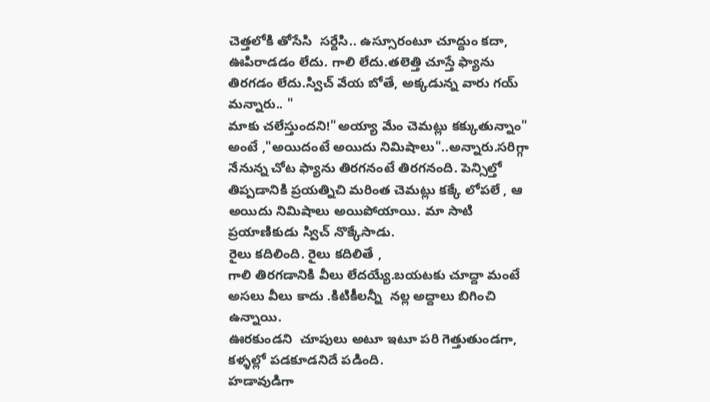చెత్తలోకి తోసేసి  సర్దేసి.. ఉస్సూరంటూ చూద్దుం కదా, ఊపిరాడడం లేదు. గాలి లేదు.తలెత్తి చూస్తే ఫ్యాను తిరగడం లేదు.స్విచ్ వేయ బోతే, అక్కడున్న వారు గయ్ మన్నారు.. "
మాకు చలేస్తుందని!"అయ్యా మేం చెమట్లు కక్కుతున్నాం" అంటే ,"అయిదంటే అయిదు నిమిషాలు"..అన్నారు.సరిగ్గా నేనున్న చోట ఫ్యాను తిరగనంటే తిరగనంది. పెన్సిల్తో తిప్పడానికి ప్రయత్నిచి మరింత చెమట్లు కక్కే లోపలే , ఆ అయిదు నిమిషాలు అయిపోయాయి. మా సాటి ప్రయాణికుడు స్విచ్ నొక్కేసాడు.
రైలు కదిలింది. రైలు కదిలితే ,
గాలి తిరగడానికి వీలు లేదయ్యే.బయటకు చూద్దా మంటే అసలు వీలు కాదు .కిటికీలన్నీ  నల్ల అద్దాలు బిగించి ఉన్నాయి.
ఊరకుండని  చూపులు అటూ ఇటూ పరి గెత్తుతుండగా, కళ్ళల్లో పడకూడనిదే పడింది.
హడావుడిగా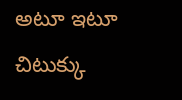అటూ ఇటూ చిటుక్కు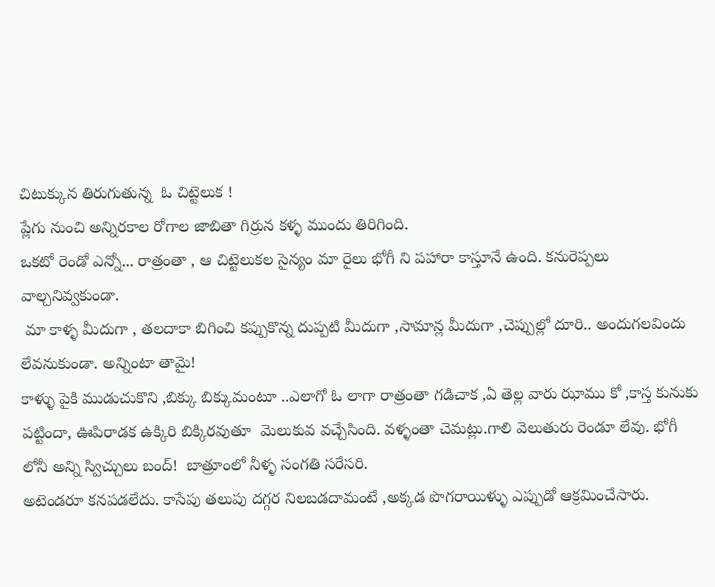చిటుక్కున తిరుగుతున్న  ఓ చిట్టెలుక !
ప్లేగు నుంచి అన్నిరకాల రోగాల జాబితా గిర్రున కళ్ళ ముందు తిరిగింది.
ఒకటో రెండో ఎన్నో... రాత్రంతా , ఆ చిట్టెలుకల సైన్యం మా రైలు భోగీ ని పహారా కాస్తూనే ఉంది. కనురెప్పలు వాల్చనివ్వకుండా.
 మా కాళ్ళ మీదుగా , తలదాకా బిగించి కప్పుకొన్న దుప్పటి మీదుగా ,సామాన్ల మీదుగా ,చెప్పుల్లో దూరి.. అందుగలవిందు లేవనుకుండా. అన్నింటా తామై!
కాళ్ళు పైకి ముడుచుకొని ,బిక్కు బిక్కుమంటూ ..ఎలాగో ఓ లాగా రాత్రంతా గడిచాక ,ఏ తెల్ల వారు ఝాము కో ,కాస్త కునుకు పట్టిందా, ఊపిరాడక ఉక్కిరి బిక్కిరవుతూ  మెలుకువ వచ్చేసింది. వళ్ళంతా చెమట్లు.గాలి వెలుతురు రెండూ లేవు. భోగీ లోనీ అన్ని స్విచ్చులు బంద్!  బాత్రూంలో నీళ్ళ సంగతి సరేసరి.
అటెండరూ కనపడలేదు. కాసేపు తలుపు దగ్గర నిలబడదామంటే ,అక్కడ పొగరాయిళ్ళు ఎప్పుడో ఆక్రమించేసారు.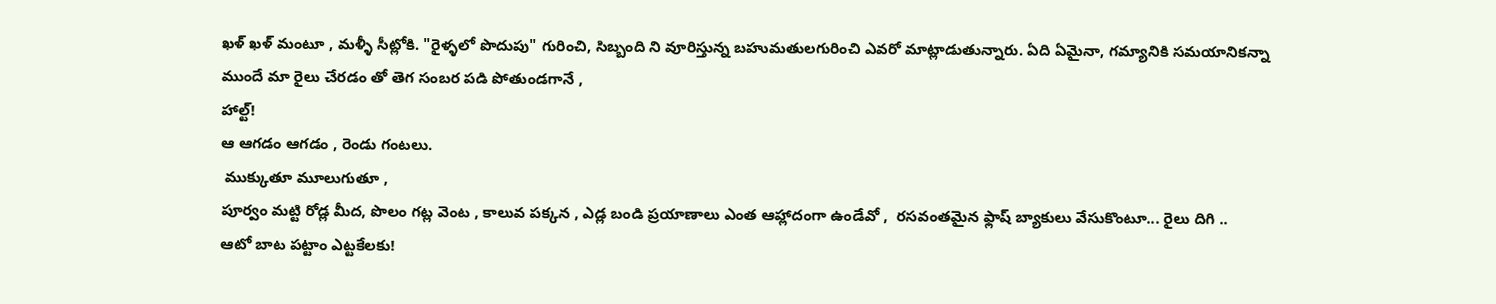ఖళ్ ఖళ్ మంటూ , మళ్ళీ సీట్లోకి. "రైళ్ళలో పొదుపు" గురించి, సిబ్బంది ని వూరిస్తున్న బహుమతులగురించి ఎవరో మాట్లాడుతున్నారు. ఏది ఏమైనా, గమ్యానికి సమయానికన్నా ముందే మా రైలు చేరడం తో తెగ సంబర పడి పోతుండగానే ,
హాల్ట్!
ఆ ఆగడం ఆగడం , రెండు గంటలు.
 ముక్కుతూ మూలుగుతూ ,
పూర్వం మట్టి రోడ్ల మీద, పొలం గట్ల వెంట , కాలువ పక్కన , ఎడ్ల బండి ప్రయాణాలు ఎంత ఆహ్లాదంగా ఉండేవో ,  రసవంతమైన ఫ్లాష్ బ్యాకులు వేసుకొంటూ... రైలు దిగి ..
ఆటో బాట పట్టాం ఎట్టకేలకు!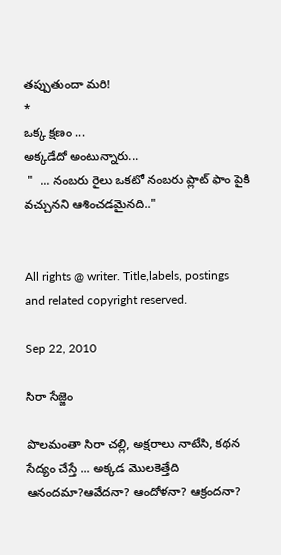తప్పుతుందా మరి!
*
ఒక్క క్షణం ...
అక్కడేదో అంటున్నారు...
 "  ... నంబరు రైలు ఒకటో నంబరు ప్లాట్ ఫాం పైకి వచ్చునని ఆశించడమైనది.."


All rights @ writer. Title,labels, postings and related copyright reserved.

Sep 22, 2010

సిరా సేజ్జెం

పొలమంతా సిరా చల్లి, అక్షరాలు నాటేసి, కథన సేద్యం చేస్తే ... అక్కడ మొలకెత్తేది ఆనందమా?ఆవేదనా? ఆందోళనా? ఆక్రందనా?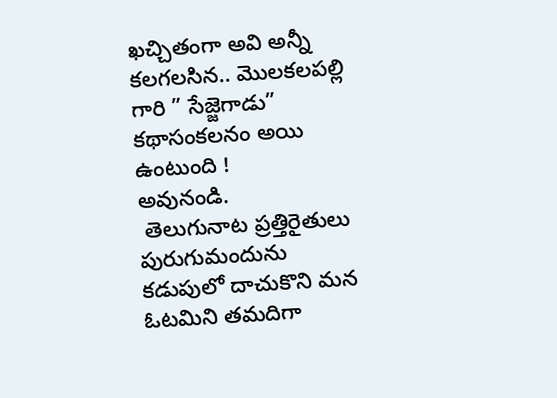ఖచ్చితంగా అవి అన్నీ కలగలసిన.. మొలకలపల్లి గారి ” సేజ్జెగాడు” కథాసంకలనం అయి ఉంటుంది !
అవునండి.
 తెలుగునాట ప్రత్తిరైతులు పురుగుమందును కడుపులో దాచుకొని మన ఓటమిని తమదిగా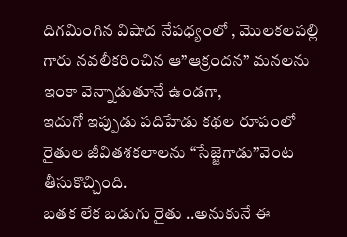దిగమింగిన విషాద నేపధ్యంలో , మొలకలపల్లి గారు నవలీకరించిన ఆ”ఆక్రందన” మనలను ఇంకా వెన్నాడుతూనే ఉండగా,
ఇదుగో ఇప్పుడు పదిహేడు కథల రూపంలో రైతుల జీవితశకలాలను “సేజ్జెగాడు”వెంట తీసుకొచ్చింది.
బతక లేక బడుగు రైతు ..అనుకునే ఈ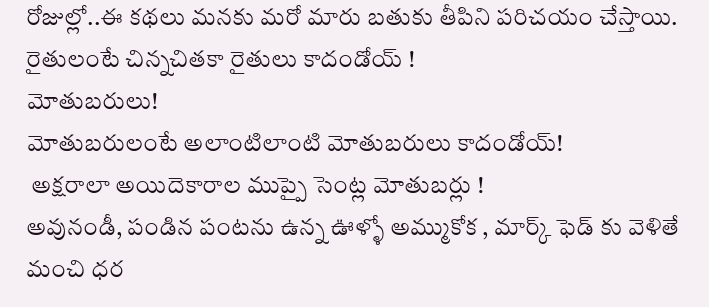రోజుల్లో..ఈ కథలు మనకు మరో మారు బతుకు తీపిని పరిచయం చేస్తాయి.
రైతులంటే చిన్నచితకా రైతులు కాదండోయ్ !
మోతుబరులు!
మోతుబరులంటే అలాంటిలాంటి మోతుబరులు కాదండోయ్!
 అక్షరాలా అయిదెకారాల ముప్పై సెంట్ల మోతుబర్లు !
అవునండీ, పండిన పంటను ఉన్న ఊళ్ళో అమ్ముకోక , మార్క్ ఫెడ్ కు వెళితే మంచి ధర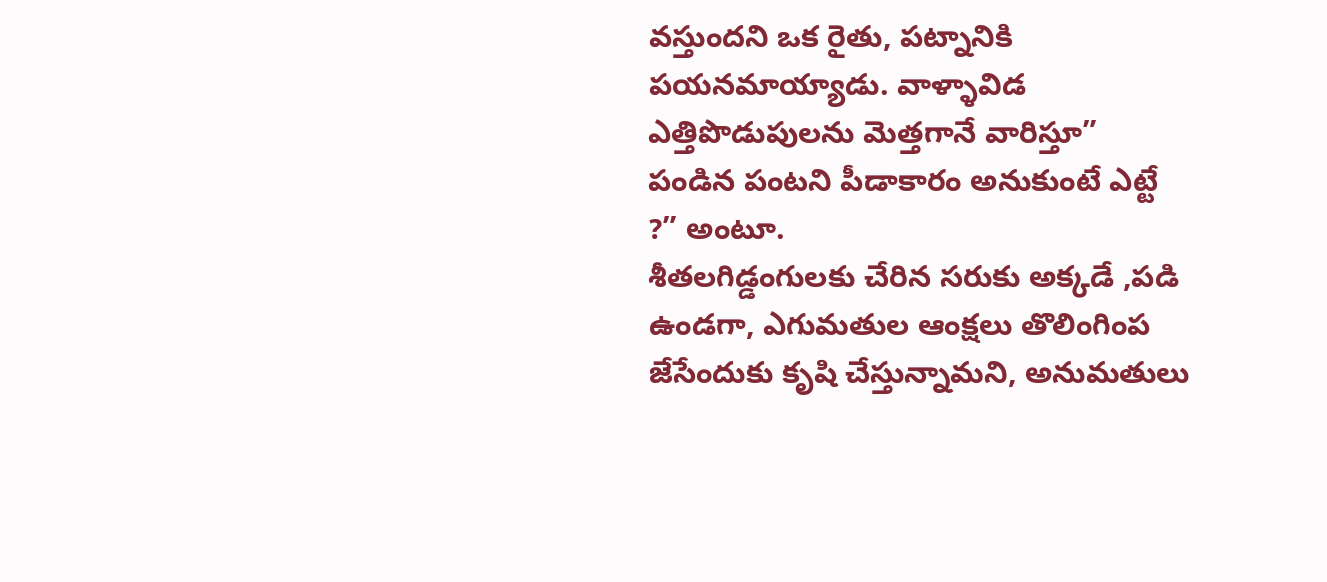వస్తుందని ఒక రైతు, పట్నానికి పయనమాయ్యాడు. వాళ్ళావిడ ఎత్తిపొడుపులను మెత్తగానే వారిస్తూ” పండిన పంటని పీడాకారం అనుకుంటే ఎట్టే ?” అంటూ.
శీతలగిడ్డంగులకు చేరిన సరుకు అక్కడే ,పడి ఉండగా, ఎగుమతుల ఆంక్షలు తొలింగింప జేసేందుకు కృషి చేస్తున్నామని, అనుమతులు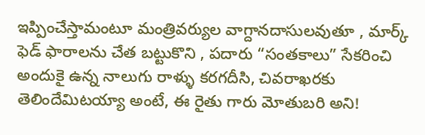ఇప్పించేస్తామంటూ మంత్రివర్యుల వాగ్దానదాసులవుతూ , మార్క్ ఫెడ్ ఫారాలను చేత బట్టుకొని , పదారు “సంతకాలు” సేకరించి అందుకై ఉన్న నాలుగు రాళ్ళు కరగదీసి, చివరాఖరకు తెలిందేమిటయ్యా అంటే, ఈ రైతు గారు మోతుబరి అని!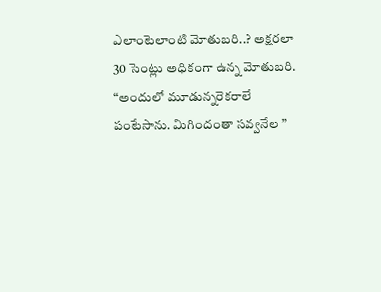ఎలాంటెలాంటి మోతుబరి..? అక్షరలా 30 సెంట్లు అధికంగా ఉన్న మోతుబరి.
“అందులో మూడున్నరెకరాలే పంటేసాను. మిగిందంతా సవ్వనేల ”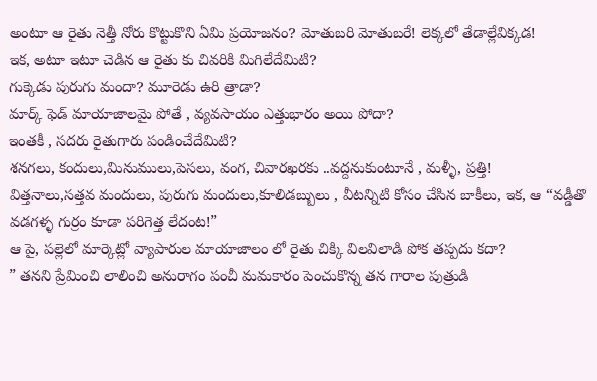అంటూ ఆ రైతు నెత్తీ నోరు కొట్టుకొని ఏమి ప్రయోజనం? మోతుబరి మోతుబరే! లెక్కలో తేడాల్లేవిక్కడ!
ఇక, అటూ ఇటూ చెడిన ఆ రైతు కు చివరికి మిగిలేదేమిటి?
గుక్కెడు పురుగు మందా? మూరెడు ఉరి త్రాడా?
మార్క్ ఫెడ్ మాయాజాలమై పోతే , వ్యవసాయం ఎత్తుభారం అయి పోదా?
ఇంతకీ , సదరు రైతుగారు పండించేదేమిటి?
శనగలు, కందులు,మినుములు,పెసలు, వంగ, చివారఖరకు ..వద్దనుకుంటూనే , మళ్ళీ, ప్రత్తి!
విత్తనాలు,సత్తవ మందులు, పురుగు మందులు,కూలిడబ్బులు , వీటన్నిటి కోసం చేసిన బాకీలు, ఇక, ఆ “వడ్డీతొ వడగళ్ళ గుర్రం కూడా పరిగెత్త లేదంట!”
ఆ పై, పల్లెలో మార్కెట్లో వ్యాపారుల మాయాజాలం లో రైతు చిక్కి విలవిలాడి పోక తప్పదు కదా?
” తనని ప్రేమించి లాలించి అనురాగం పంచీ మమకారం పెంచుకొన్న తన గారాల పుత్రుడి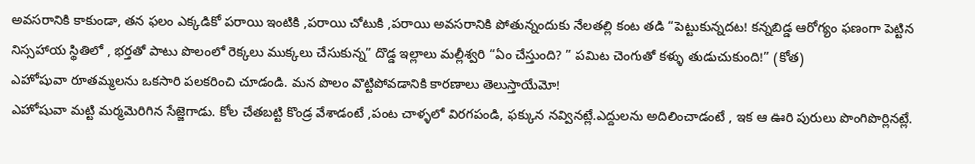అవసరానికి కాకుండా, తన ఫలం ఎక్కడికో పరాయి ఇంటికి ,పరాయి చోటుకి ,పరాయి అవసరానికి పోతున్నందుకు నేలతల్లి కంట తడి “పెట్టుకున్నదట! కన్నబిడ్డ ఆరోగ్యం ఫణంగా పెట్టిన నిస్సహాయ స్థితిలో , భర్తతో పాటు పొలంలో రెక్కలు ముక్కలు చేసుకున్న” దొడ్డ ఇల్లాలు మల్లీశ్వరి “ఏం చేస్తుంది? ” పమిట చెంగుతో కళ్ళు తుడుచుకుంది!” (కోత)
ఎహోషువా రూతమ్మలను ఒకసారి పలకరించి చూడండి. మన పొలం వొట్టిపోవడానికి కారణాలు తెలుస్తాయేమో!
ఎహోషువా మట్టి మర్మమెరిగిన సేజ్జెగాడు. కోల చేతబట్టి కొండ్ర వేశాడంటే ,పంట చాళ్ళలో విరగపండి, ఫక్కున నవ్వినట్లే.ఎద్దులను అదిలించాడంటే , ఇక ఆ ఊరి పురులు పొంగిపొర్లినట్లే.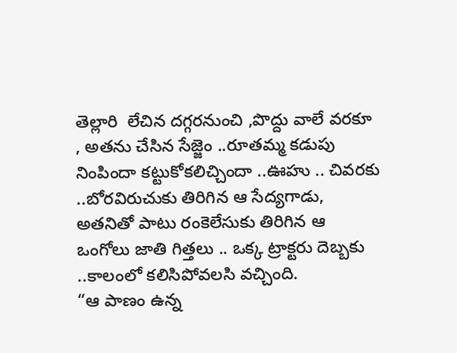తెల్లారి  లేచిన దగ్గరనుంచి ,పొద్దు వాలే వరకూ , అతను చేసిన సేజ్జెం ..రూతమ్మ కడుపు నింపిందా కట్టుకోకలిచ్చిందా ..ఊహు .. చివరకు ..బోరవిరుచుకు తిరిగిన ఆ సేద్యగాడు, అతనితో పాటు రంకెలేసుకు తిరిగిన ఆ ఒంగోలు జాతి గిత్తలు .. ఒక్క ట్రాక్టరు దెబ్బకు ..కాలంలో కలిసిపోవలసి వచ్చింది.
“ఆ పాణం ఉన్న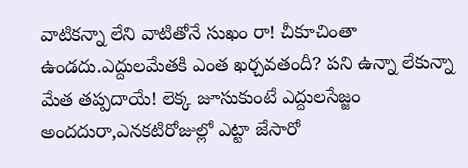వాటికన్నా లేని వాటితోనే సుఖం రా! చీకూచింతా ఉండదు.ఎద్దులమేతకి ఎంత ఖర్చవతందీ? పని ఉన్నా లేకున్నా మేత తప్పదాయే! లెక్క జూసుకుంటే ఎద్దులసేజ్జం అందదురా,ఎనకటిరోజుల్లో ఎట్టా జేసారో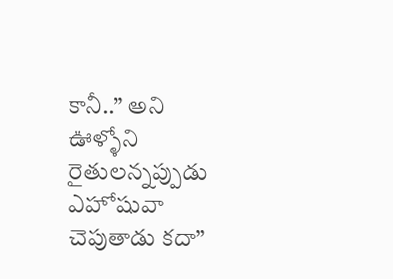కానీ..” అని ఊళ్ళోని రైతులన్నప్పుడు ఎహోషువా చెపుతాడు కదా”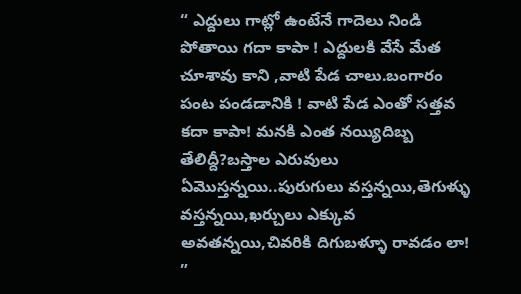“ ఎద్దులు గాట్లో ఉంటేనే గాదెలు నిండి పోతాయి గదా కాపా ! ఎద్దులకి వేసే మేత చూశావు కాని ,వాటి పేడ చాలు.బంగారం పంట పండడానికి ! వాటి పేడ ఎంతో సత్తవ కదా కాపా! మనకి ఎంత నయ్యిదిబ్బ తేలిద్దీ?బస్తాల ఎరువులు ఏమొస్తన్నయి..పురుగులు వస్తన్నయి,తెగుళ్ళు వస్తన్నయి,ఖర్చులు ఎక్కువ అవతన్నయి,చివరికి దిగుబళ్ళూ రావడం లా! ”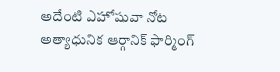అదేంటి ఎహోషువా నోట అత్యాధునిక ఆర్గానిక్ ఫార్మింగ్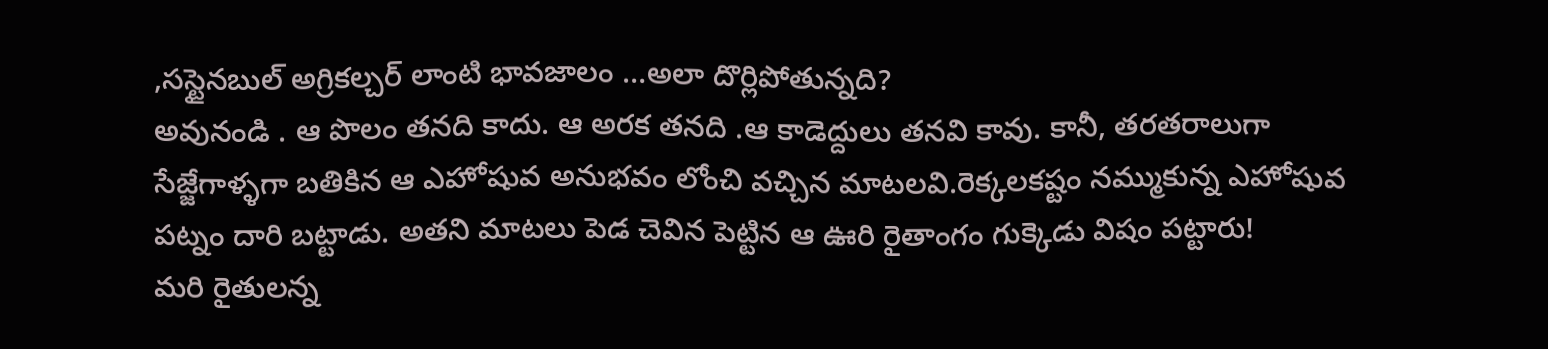,సస్టైనబుల్ అగ్రికల్చర్ లాంటి భావజాలం …అలా దొర్లిపోతున్నది?
అవునండి . ఆ పొలం తనది కాదు. ఆ అరక తనది .ఆ కాడెద్దులు తనవి కావు. కానీ, తరతరాలుగా సేజ్జేగాళ్ళగా బతికిన ఆ ఎహోషువ అనుభవం లోంచి వచ్చిన మాటలవి.రెక్కలకష్టం నమ్ముకున్న ఎహోషువ పట్నం దారి బట్టాడు. అతని మాటలు పెడ చెవిన పెట్టిన ఆ ఊరి రైతాంగం గుక్కెడు విషం పట్టారు!
మరి రైతులన్న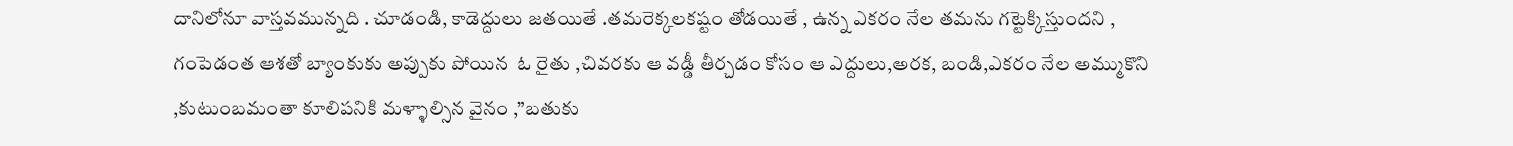దానిలోనూ వాస్తవమున్నది . చూడండి, కాడెద్దులు జతయితే .తమరెక్కలకష్టం తోడయితే , ఉన్న ఎకరం నేల తమను గట్టెక్కిస్తుందని , గంపెడంత ఆశతో బ్యాంకుకు అప్పుకు పోయిన  ఓ రైతు ,చివరకు ఆ వడ్డీ తీర్చడం కోసం ఆ ఎద్దులు,అరక, బండి,ఎకరం నేల అమ్ముకొని ,కుటుంబమంతా కూలిపనికి మళ్ళాల్సిన వైనం ,”బతుకు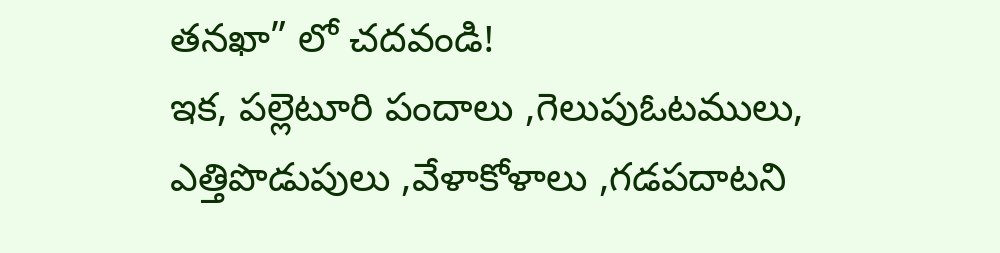తనఖా” లో చదవండి!
ఇక, పల్లెటూరి పందాలు ,గెలుపుఓటములు, ఎత్తిపొడుపులు ,వేళాకోళాలు ,గడపదాటని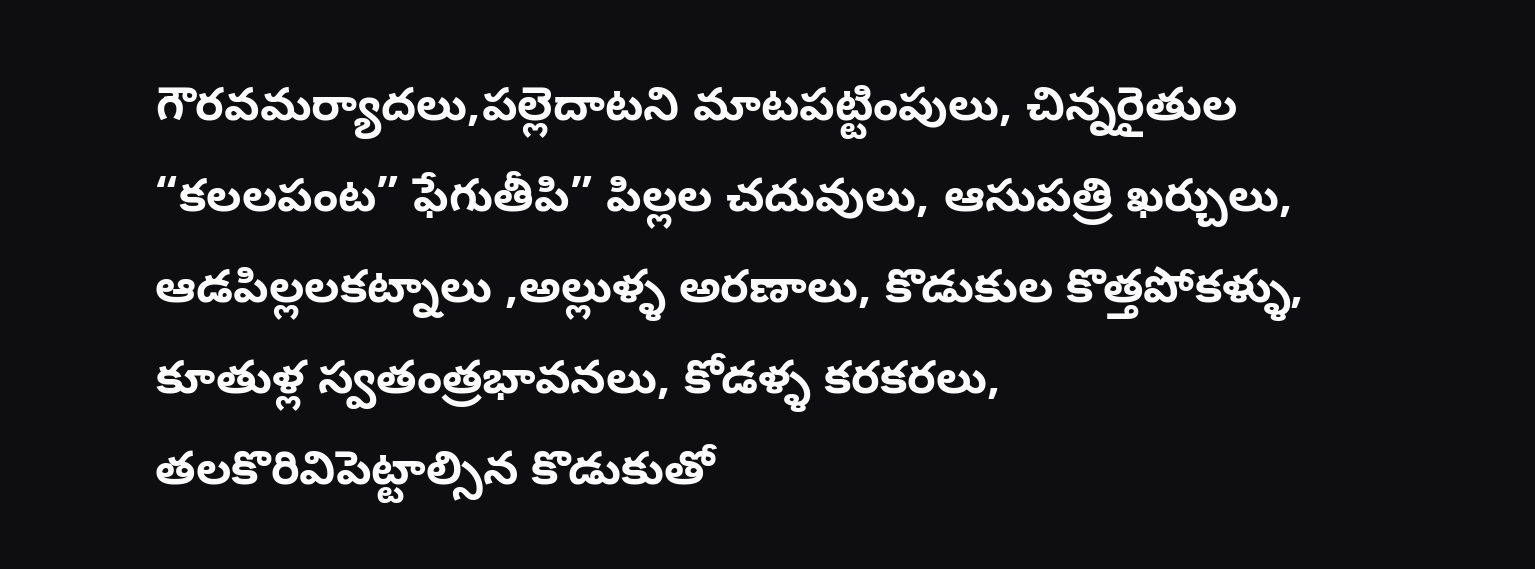గౌరవమర్యాదలు,పల్లెదాటని మాటపట్టింపులు, చిన్నరైతుల “కలలపంట” ఫేగుతీపి” పిల్లల చదువులు, ఆసుపత్రి ఖర్చులు, ఆడపిల్లలకట్నాలు ,అల్లుళ్ళ అరణాలు, కొడుకుల కొత్తపోకళ్ళు, కూతుళ్ల స్వతంత్రభావనలు, కోడళ్ళ కరకరలు,
తలకొరివిపెట్టాల్సిన కొడుకుతో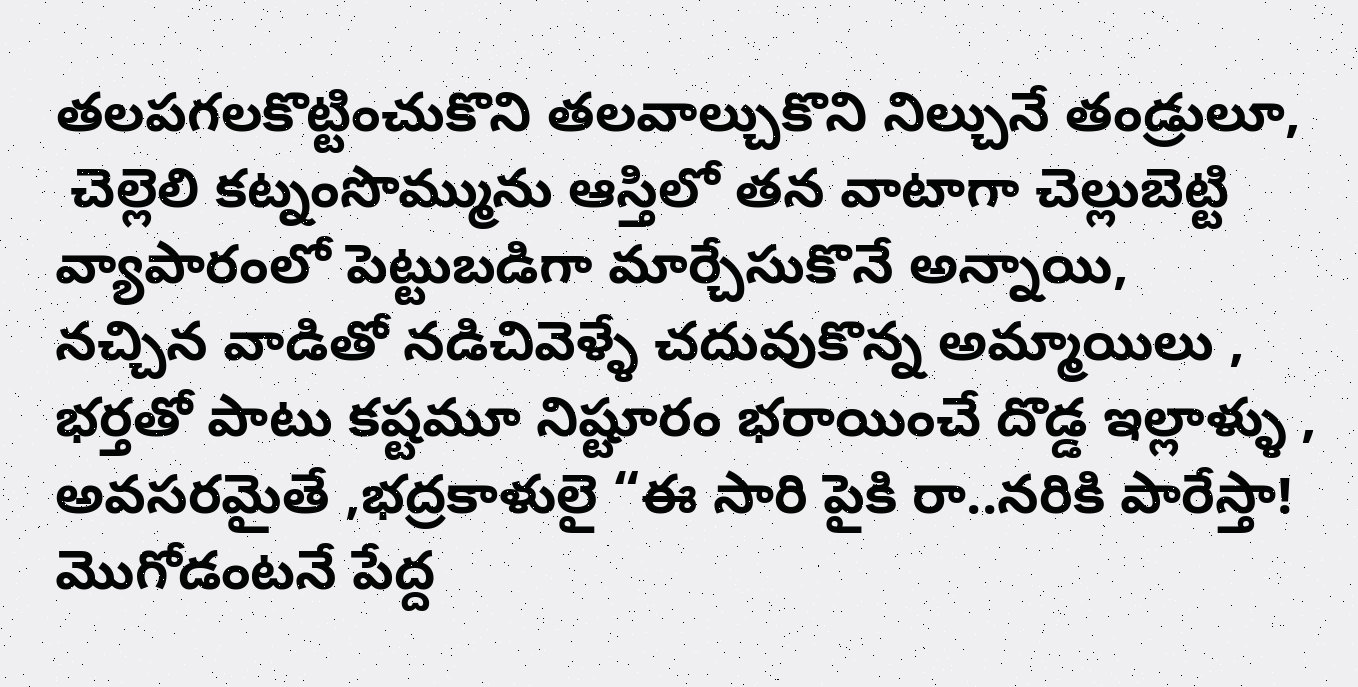తలపగలకొట్టించుకొని తలవాల్చుకొని నిల్చునే తండ్రులూ,
 చెల్లెలి కట్నంసొమ్మును ఆస్తిలో తన వాటాగా చెల్లుబెట్టి వ్యాపారంలో పెట్టుబడిగా మార్చేసుకొనే అన్నాయి,
నచ్చిన వాడితో నడిచివెళ్ళే చదువుకొన్న అమ్మాయిలు ,
భర్తతో పాటు కష్టమూ నిష్టూరం భరాయించే దొడ్డ ఇల్లాళ్ళు ,
అవసరమైతే ,భద్రకాళులై “ఈ సారి పైకి రా..నరికి పారేస్తా! మొగోడంటనే పేద్ద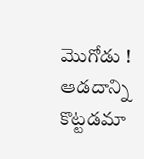మొగోడు ! ఆడదాన్ని కొట్టడమా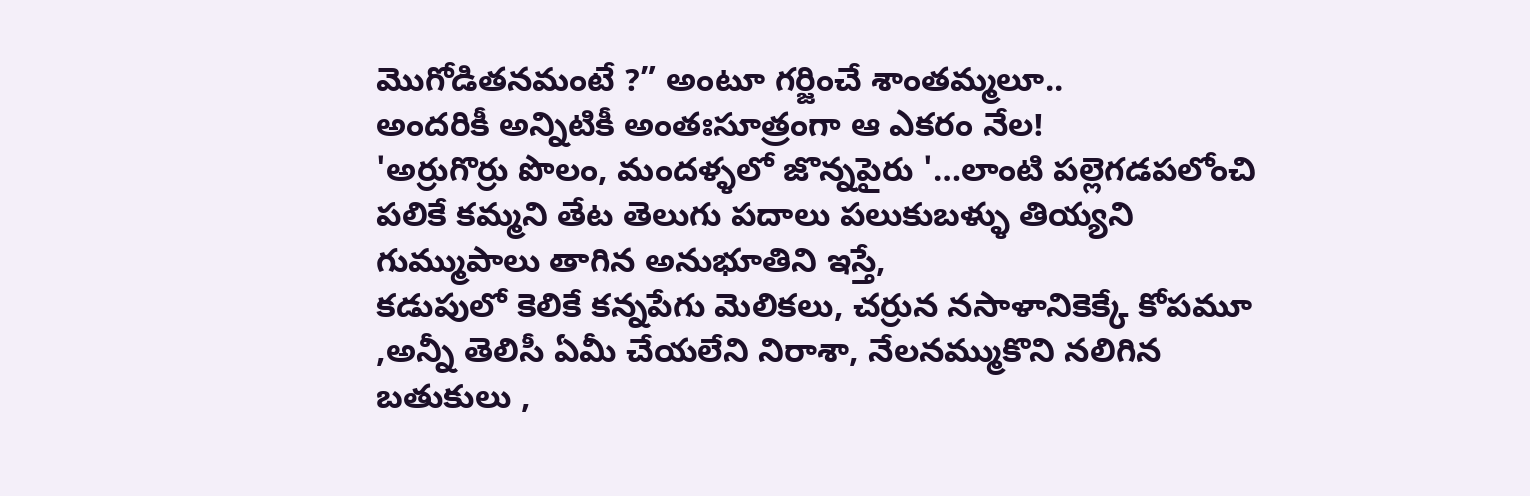మొగోడితనమంటే ?” అంటూ గర్జించే శాంతమ్మలూ..
అందరికీ అన్నిటికీ అంతఃసూత్రంగా ఆ ఎకరం నేల!
'అర్రుగొర్రు పొలం, మందళ్ళలో జొన్నపైరు '…లాంటి పల్లెగడపలోంచి  పలికే కమ్మని తేట తెలుగు పదాలు పలుకుబళ్ళు తియ్యని గుమ్ముపాలు తాగిన అనుభూతిని ఇస్తే,
కడుపులో కెలికే కన్నపేగు మెలికలు, చర్రున నసాళానికెక్కే కోపమూ ,అన్నీ తెలిసీ ఏమీ చేయలేని నిరాశా, నేలనమ్ముకొని నలిగిన బతుకులు ,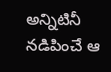అన్నిటినీ నడిపించే ఆ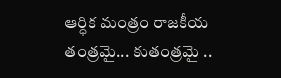ఆర్ధిక మంత్రం రాజకీయ తంత్రమై... కుతంత్రమై ..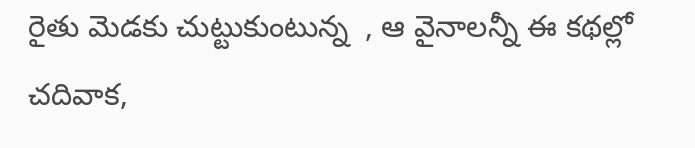రైతు మెడకు చుట్టుకుంటున్న  , ఆ వైనాలన్నీ ఈ కథల్లో చదివాక,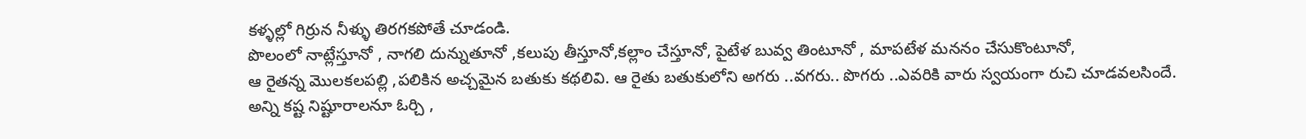కళ్ళల్లో గిర్రున నీళ్ళు తిరగకపోతే చూడండి.
పొలంలో నాట్లేస్తూనో , నాగలి దున్నుతూనో ,కలుపు తీస్తూనో,కల్లాం చేస్తూనో, పైటేళ బువ్వ తింటూనో , మాపటేళ మననం చేసుకొంటూనో,
ఆ రైతన్న మొలకలపల్లి ,పలికిన అచ్చమైన బతుకు కథలివి. ఆ రైతు బతుకులోని అగరు ..వగరు.. పొగరు ..ఎవరికి వారు స్వయంగా రుచి చూడవలసిందే.
అన్ని కష్ట నిష్టూరాలనూ ఓర్చి ,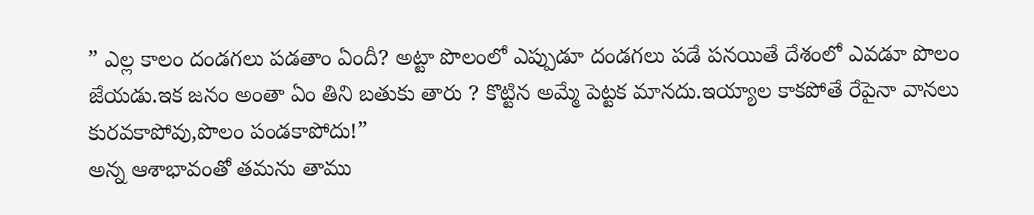” ఎల్ల కాలం దండగలు పడతాం ఏందీ? అట్టా పొలంలో ఎప్పుడూ దండగలు పడే పనయితే దేశంలో ఎవడూ పొలం జేయడు.ఇక జనం అంతా ఏం తిని బతుకు తారు ? కొట్టిన అమ్మే పెట్టక మానదు.ఇయ్యాల కాకపోతే రేపైనా వానలు కురవకాపోవు,పొలం పండకాపోదు!”
అన్న ఆశాభావంతో తమను తాము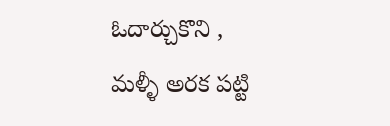ఓదార్చుకొని ,
మళ్ళీ అరక పట్టి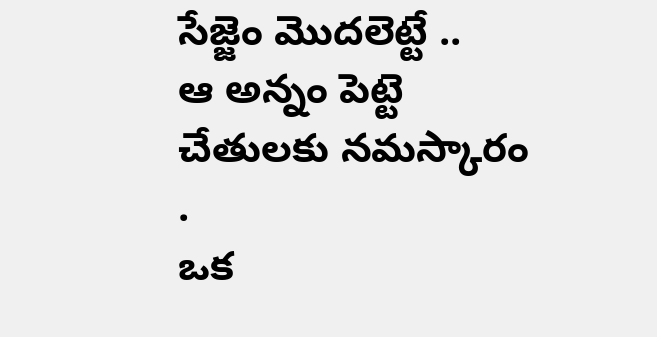సేజ్జెం మొదలెట్టే ..
ఆ అన్నం పెట్టె చేతులకు నమస్కారం .
ఒక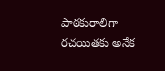పాఠకురాలిగా రచయితకు అనేక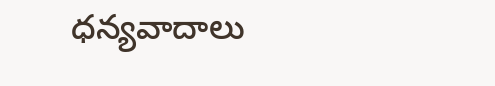ధన్యవాదాలు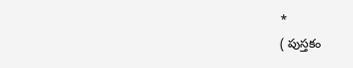*
( పుస్తకం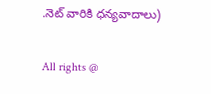.నెట్ వారికి ధన్యవాదాలు)

All rights @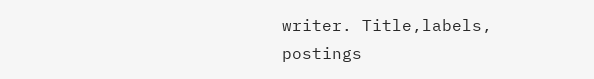writer. Title,labels, postings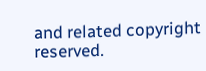and related copyright reserved.